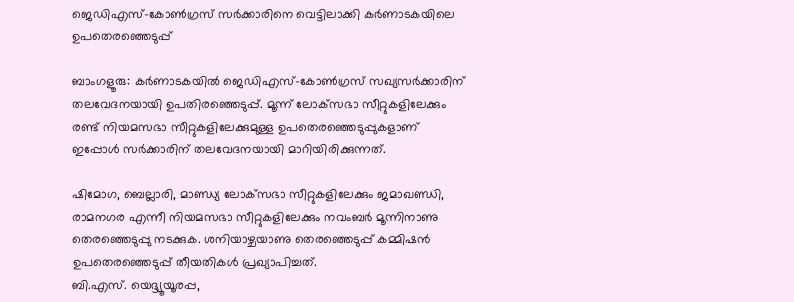ജെഡിഎസ്-കോണ്‍ഗ്രസ് സര്‍ക്കാരിനെ വെട്ടിലാക്കി കര്‍ണാടകയിലെ ഉപതെരഞ്ഞെടുപ്പ്

ബാംഗളൂരു: കര്‍ണാടകയില്‍ ജെഡിഎസ്-കോണ്‍ഗ്രസ് സഖ്യസര്‍ക്കാരിന് തലവേദനയായി ഉപതിരഞ്ഞെടുപ്പ്. മൂന്ന് ലോക്‌സഭാ സീറ്റുകളിലേക്കും രണ്ട് നിയമസഭാ സീറ്റുകളിലേക്കുമുള്ള ഉപതെരഞ്ഞെടുപ്പുകളാണ് ഇപ്പോള്‍ സര്‍ക്കാരിന് തലവേദനയായി മാറിയിരിക്കുന്നത്.

ഷിമോഗ, ബെല്ലാരി, മാണ്ഡ്യ ലോക്‌സഭാ സീറ്റുകളിലേക്കും ജമാഖണ്ഡി, രാമനഗര എന്നീ നിയമസഭാ സീറ്റുകളിലേക്കും നവംബര്‍ മൂന്നിനാണു തെരഞ്ഞെടുപ്പു നടക്കുക. ശനിയാഴ്ചയാണു തെരഞ്ഞെടുപ്പ് കമ്മിഷന്‍ ഉപതെരഞ്ഞെടുപ്പ് തീയതികള്‍ പ്രഖ്യാപിച്ചത്.
ബി.എസ്. യെദ്ദ്യൂയൂരപ്പ,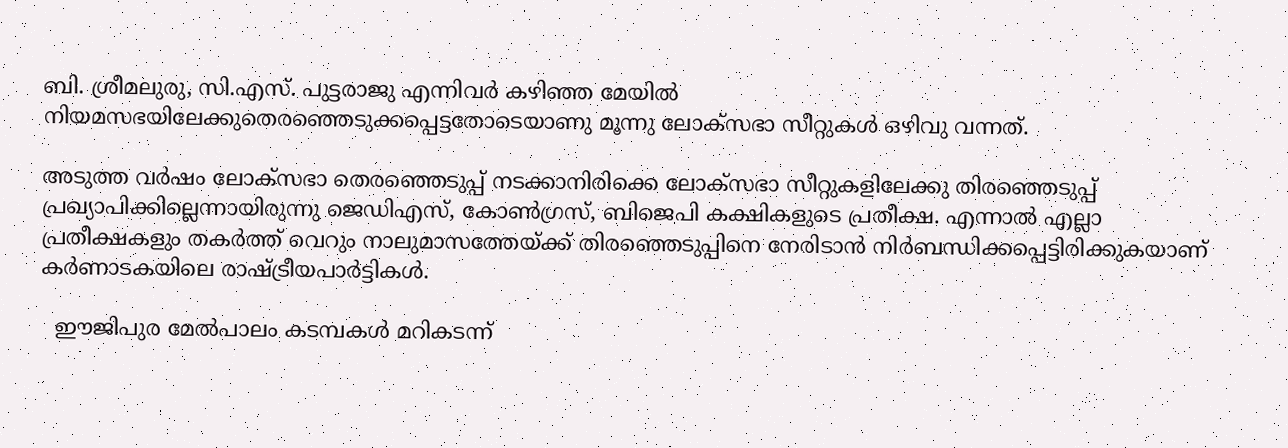ബി. ശ്രീമലുരു, സി.എസ്. പുട്ടരാജു എന്നിവര്‍ കഴിഞ്ഞ മേയില്‍ നിയമസഭയിലേക്കുതെരഞ്ഞെടുക്കപ്പെട്ടതോടെയാണു മൂന്നു ലോക്‌സഭാ സീറ്റുകള്‍ ഒഴിവു വന്നത്.

അടുത്ത വര്‍ഷം ലോക്‌സഭാ തെരഞ്ഞെടുപ്പ് നടക്കാനിരിക്കെ ലോക്സഭാ സീറ്റുകളിലേക്കു തിരഞ്ഞെടുപ്പ് പ്രഖ്യാപിക്കില്ലെന്നായിരുന്നു ജെഡിഎസ്, കോണ്‍ഗ്രസ്, ബിജെപി കക്ഷികളുടെ പ്രതീക്ഷ. എന്നാല്‍ എല്ലാ പ്രതീക്ഷകളും തകര്‍ത്ത് വെറും നാലുമാസത്തേയ്ക്ക് തിരഞ്ഞെടുപ്പിനെ നേരിടാന്‍ നിര്‍ബന്ധിക്കപ്പെട്ടിരിക്കുകയാണ് കര്‍ണാടകയിലെ രാഷ്ട്രീയപാര്‍ട്ടികള്‍.

  ഈജിപുര മേല്‍പാലം കടമ്പകള്‍ മറികടന്ന്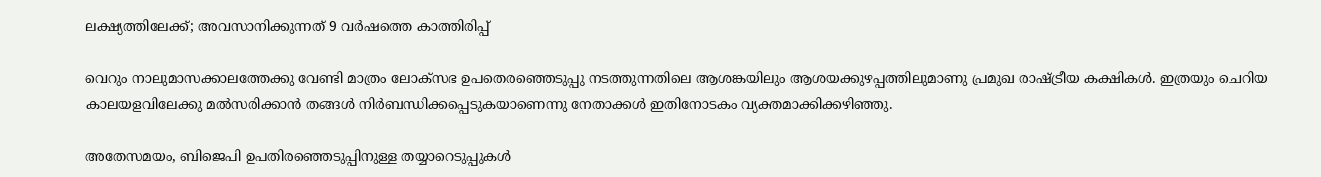ലക്ഷ്യത്തിലേക്ക്; അവസാനിക്കുന്നത് 9 വര്‍ഷത്തെ കാത്തിരിപ്പ്

വെറും നാലുമാസക്കാലത്തേക്കു വേണ്ടി മാത്രം ലോക്‌സഭ ഉപതെരഞ്ഞെടുപ്പു നടത്തുന്നതിലെ ആശങ്കയിലും ആശയക്കുഴപ്പത്തിലുമാണു പ്രമുഖ രാഷ്ട്രീയ കക്ഷികള്‍. ഇത്രയും ചെറിയ കാലയളവിലേക്കു മല്‍സരിക്കാന്‍ തങ്ങള്‍ നിര്‍ബന്ധിക്കപ്പെടുകയാണെന്നു നേതാക്കള്‍ ഇതിനോടകം വ്യക്തമാക്കിക്കഴിഞ്ഞു.

അതേസമയം, ബിജെപി ഉപതിരഞ്ഞെടുപ്പിനുള്ള തയ്യാറെടുപ്പുകള്‍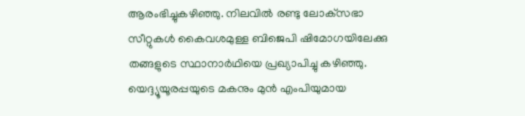ആരംഭിച്ചുകഴിഞ്ഞു. നിലവില്‍ രണ്ടു ലോക്‌സഭാ സീറ്റുകള്‍ കൈവശമുള്ള ബിജെപി ഷിമോഗയിലേക്കു തങ്ങളുടെ സ്ഥാനാര്‍ഥിയെ പ്രഖ്യാപിച്ചു കഴിഞ്ഞു. യെദ്ദ്യൂയൂരപ്പയുടെ മകനും മുന്‍ എംപിയുമായ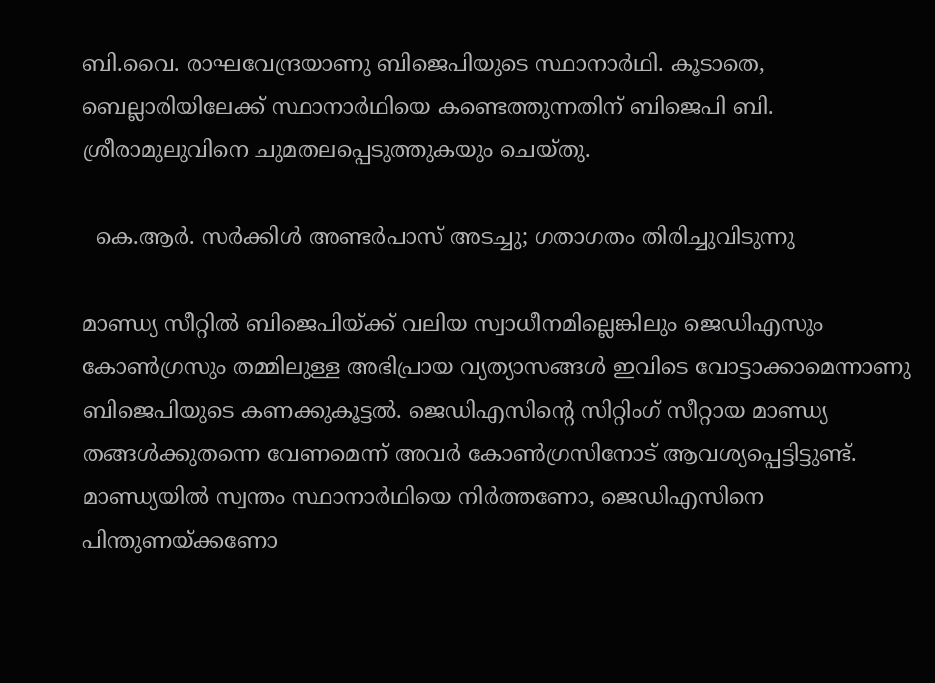ബി.വൈ. രാഘവേന്ദ്രയാണു ബിജെപിയുടെ സ്ഥാനാര്‍ഥി. കൂടാതെ, ബെല്ലാരിയിലേക്ക് സ്ഥാനാര്‍ഥിയെ കണ്ടെത്തുന്നതിന് ബിജെപി ബി. ശ്രീരാമുലുവിനെ ചുമതലപ്പെടുത്തുകയും ചെയ്തു.

  കെ.ആർ. സർക്കിൾ അണ്ടർപാസ് അടച്ചു; ഗതാഗതം തിരിച്ചുവിടുന്നു

മാണ്ഡ്യ സീറ്റില്‍ ബിജെപിയ്ക്ക് വലിയ സ്വാധീനമില്ലെങ്കിലും ജെഡിഎസും കോണ്‍ഗ്രസും തമ്മിലുള്ള അഭിപ്രായ വ്യത്യാസങ്ങള്‍ ഇവിടെ വോട്ടാക്കാമെന്നാണു ബിജെപിയുടെ കണക്കുകൂട്ടല്‍. ജെഡിഎസിന്‍റെ സിറ്റിംഗ് സീറ്റായ മാണ്ഡ്യ തങ്ങള്‍ക്കുതന്നെ വേണമെന്ന് അവര്‍ കോണ്‍ഗ്രസിനോട് ആവശ്യപ്പെട്ടിട്ടുണ്ട്. മാണ്ഡ്യയില്‍ സ്വന്തം സ്ഥാനാര്‍ഥിയെ നിര്‍ത്തണോ, ജെഡിഎസിനെ പിന്തുണയ്ക്കണോ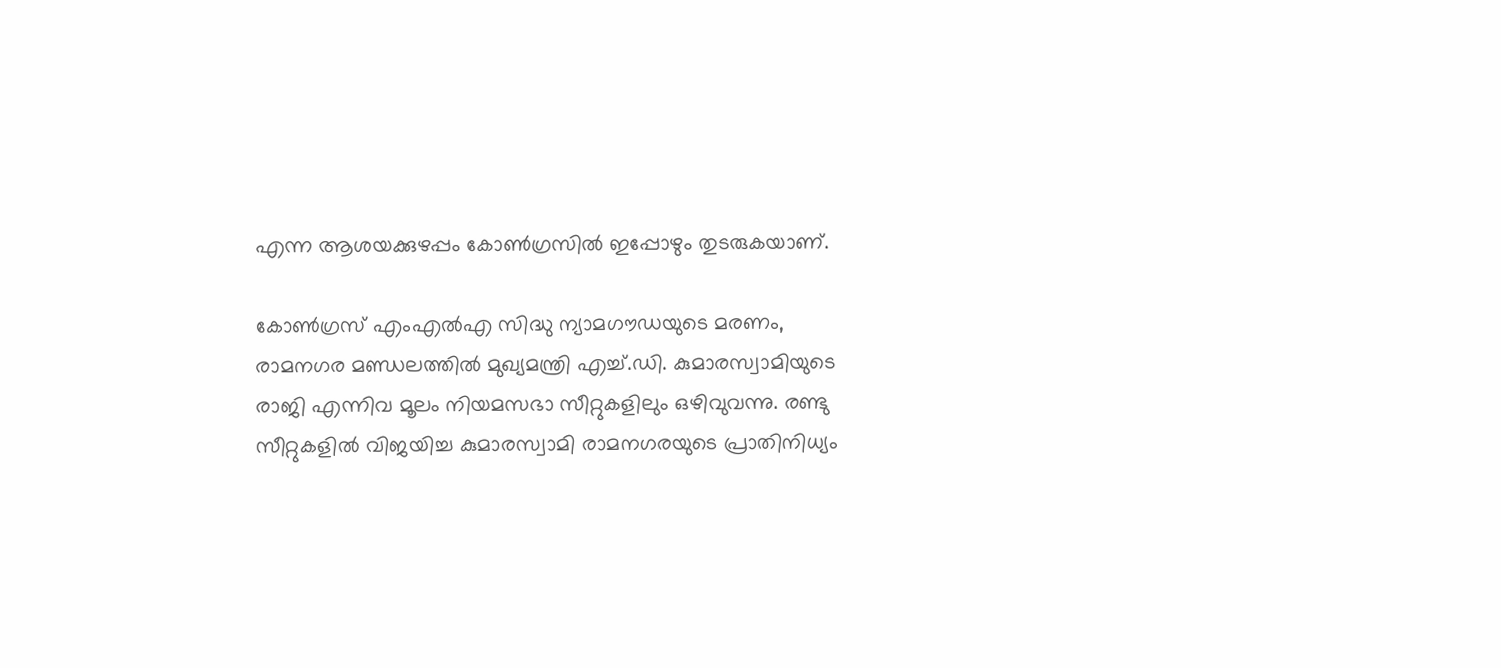എന്ന ആശയക്കുഴപ്പം കോണ്‍ഗ്രസില്‍ ഇപ്പോഴും തുടരുകയാണ്.

കോണ്‍ഗ്രസ് എംഎല്‍എ സിദ്ധു ന്യാമഗൗഡയുടെ മരണം, രാമനഗര മണ്ഡലത്തില്‍ മുഖ്യമന്ത്രി എച്ച്.ഡി. കുമാരസ്വാമിയുടെ രാജി എന്നിവ മൂലം നിയമസഭാ സീറ്റുകളിലും ഒഴിവുവന്നു. രണ്ടു സീറ്റുകളില്‍ വിജയിച്ച കുമാരസ്വാമി രാമനഗരയുടെ പ്രാതിനിധ്യം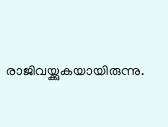രാജിവയ്ക്കുകയായിരുന്നു.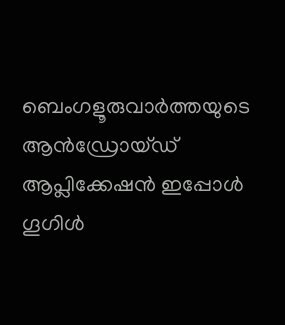ബെംഗളൂരുവാർത്തയുടെ ആൻഡ്രോയ്ഡ് ആപ്ലിക്കേഷൻ ഇപ്പോൾ ഗൂഗിൾ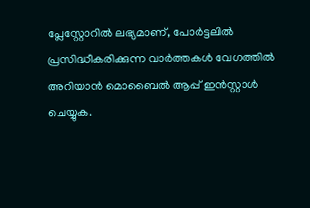പ്ലേസ്റ്റോറിൽ ലഭ്യമാണ്, പോർട്ടലിൽ പ്രസിദ്ധീകരിക്കുന്ന വാർത്തകൾ വേഗത്തിൽ അറിയാൻ മൊബൈൽ ആപ്പ് ഇൻസ്റ്റാൾ ചെയ്യുക.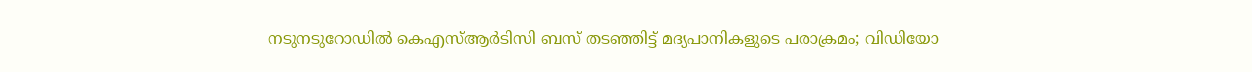നടുനടുറോഡിൽ കെഎസ്ആർടിസി ബസ് തടഞ്ഞിട്ട് മദ്യപാനികളുടെ പരാക്രമം; വിഡിയോ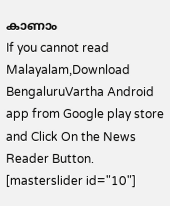കാണാം
If you cannot read Malayalam,Download BengaluruVartha Android app from Google play store and Click On the News Reader Button. [masterslider id="10"]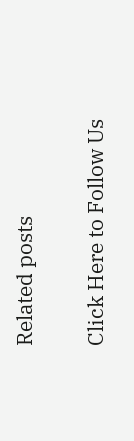Related posts

Click Here to Follow Us